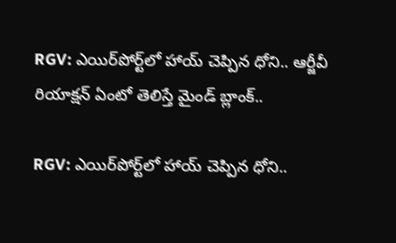RGV: ఎయిర్‌పోర్ట్‌లో హాయ్ చెప్పిన ధోని.. ఆర్జీవీ రియాక్షన్ ఏంటో తెలిస్తే మైండ్ బ్లాంక్..

RGV: ఎయిర్‌పోర్ట్‌లో హాయ్ చెప్పిన ధోని..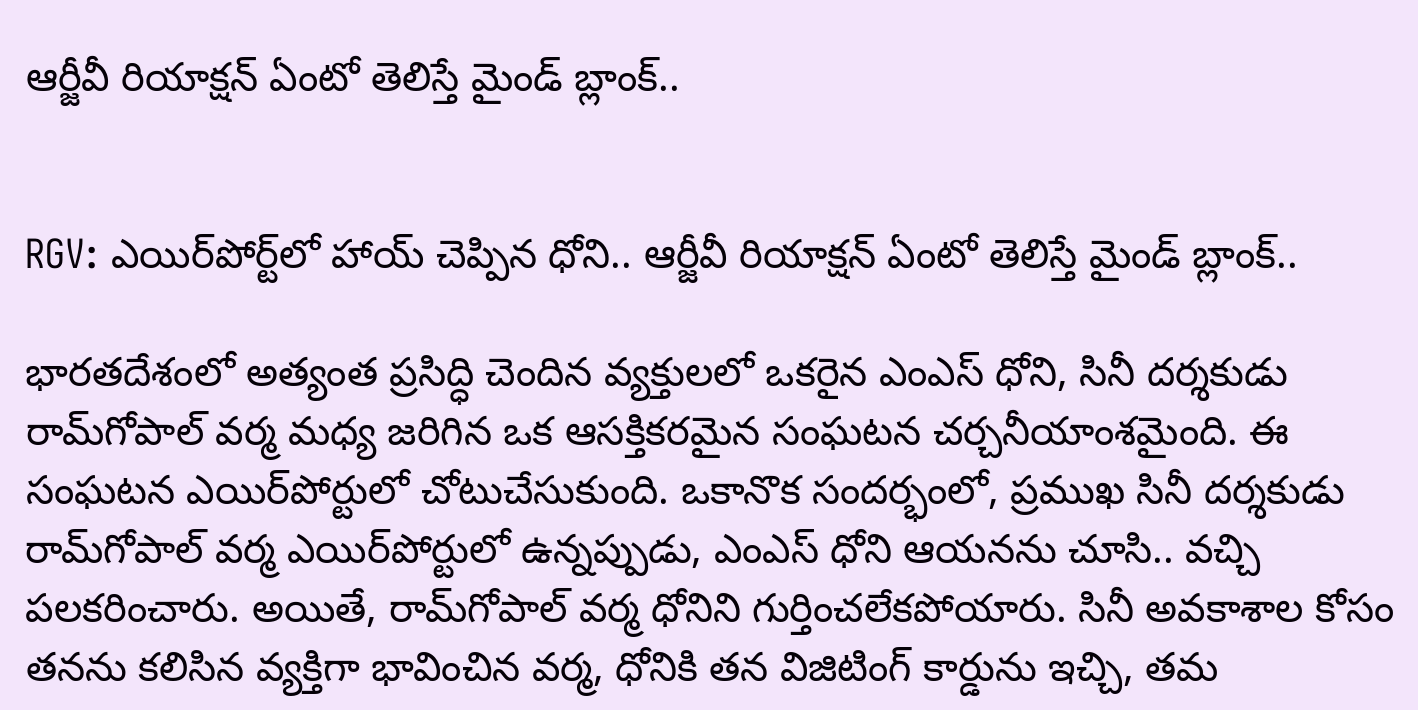ఆర్జీవీ రియాక్షన్ ఏంటో తెలిస్తే మైండ్ బ్లాంక్..


RGV: ఎయిర్‌పోర్ట్‌లో హాయ్ చెప్పిన ధోని.. ఆర్జీవీ రియాక్షన్ ఏంటో తెలిస్తే మైండ్ బ్లాంక్..

భారతదేశంలో అత్యంత ప్రసిద్ధి చెందిన వ్యక్తులలో ఒకరైన ఎంఎస్ ధోని, సినీ దర్శకుడు రామ్‌గోపాల్ వర్మ మధ్య జరిగిన ఒక ఆసక్తికరమైన సంఘటన చర్చనీయాంశమైంది. ఈ సంఘటన ఎయిర్‌పోర్టులో చోటుచేసుకుంది. ఒకానొక సందర్భంలో, ప్రముఖ సినీ దర్శకుడు రామ్‌గోపాల్ వర్మ ఎయిర్‌పోర్టులో ఉన్నప్పుడు, ఎంఎస్ ధోని ఆయనను చూసి.. వచ్చి పలకరించారు. అయితే, రామ్‌గోపాల్ వర్మ ధోనిని గుర్తించలేకపోయారు. సినీ అవకాశాల కోసం తనను కలిసిన వ్యక్తిగా భావించిన వర్మ, ధోనికి తన విజిటింగ్ కార్డును ఇచ్చి, తమ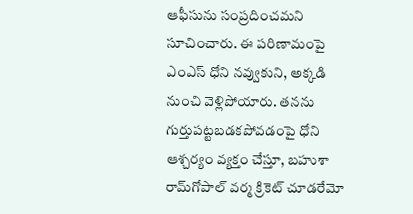ఆఫీసును సంప్రదించమని సూచించారు. ఈ పరిణామంపై ఎంఎస్ ధోని నవ్వుకుని, అక్కడి నుంచి వెళ్లిపోయారు. తనను గుర్తుపట్టబడకపోవడంపై ధోని ఆశ్చర్యం వ్యక్తం చేస్తూ, బహుశా రామ్‌గోపాల్ వర్మ క్రికెట్ చూడరేమో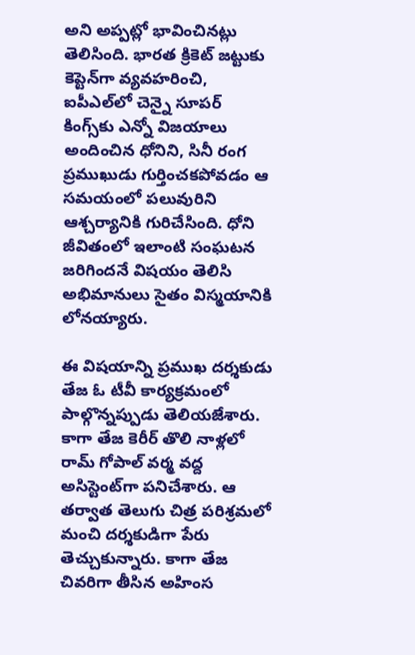అని అప్పట్లో భావించినట్లు తెలిసింది. భారత క్రికెట్ జట్టుకు కెప్టెన్‌గా వ్యవహరించి, ఐపీఎల్‌లో చెన్నై సూపర్ కింగ్స్‌కు ఎన్నో విజయాలు అందించిన ధోనిని, సినీ రంగ ప్రముఖుడు గుర్తించకపోవడం ఆ సమయంలో పలువురిని ఆశ్చర్యానికి గురిచేసింది. ధోని జీవితంలో ఇలాంటి సంఘటన జరిగిందనే విషయం తెలిసి అభిమానులు సైతం విస్మయానికి లోనయ్యారు.

ఈ విషయాన్ని ప్రముఖ దర్శకుడు తేజ ఓ టీవీ కార్యక్రమంలో పాల్గొన్నప్పుడు తెలియజేశారు. కాగా తేజ కెరీర్ తొలి నాళ్లలో రామ్ గోపాల్ వర్మ వద్ద అసిస్టెంట్‌గా పనిచేశారు. ఆ తర్వాత తెలుగు చిత్ర పరిశ్రమలో మంచి దర్శకుడిగా పేరు తెచ్చుకున్నారు. కాగా తేజ చివరిగా తీసిన అహింస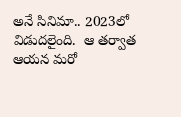అనే సినిమా.. 2023లో విడుదలైంది.  ఆ తర్వాత ఆయన మరో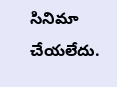సినిమా చేయలేదు.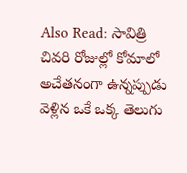Also Read: సావిత్రి చివరి రోజుల్లో కోమాలో అచేతనంగా ఉన్నప్పుడు వెళ్లిన ఒకే ఒక్క తెలుగు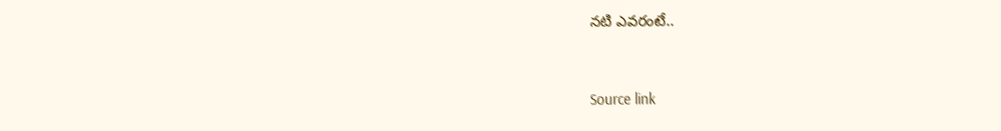నటి ఎవరంటే..



Source link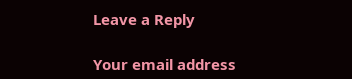Leave a Reply

Your email address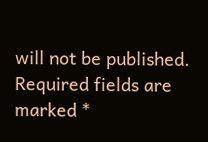will not be published. Required fields are marked *